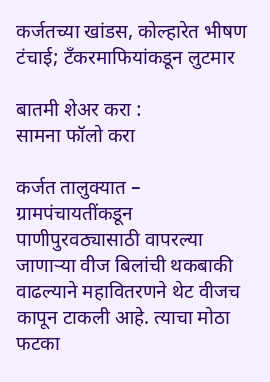कर्जतच्या खांडस, कोल्हारेत भीषण टंचाई; टँकरमाफियांकडून लुटमार

बातमी शेअर करा :
सामना फॉलो करा

कर्जत तालुक्यात – ग्रामपंचायतींकडून पाणीपुरवठ्यासाठी वापरल्या जाणाऱ्या वीज बिलांची थकबाकी वाढल्याने महावितरणने थेट वीजच कापून टाकली आहे. त्याचा मोठा फटका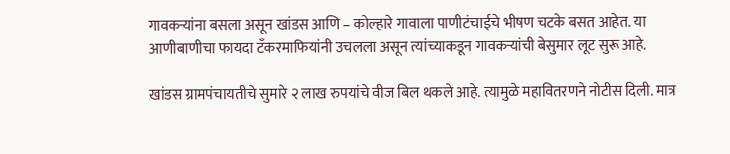गावकऱ्यांना बसला असून खांडस आणि – कोल्हारे गावाला पाणीटंचाईचे भीषण चटके बसत आहेत. या आणीबाणीचा फायदा टँकरमाफियांनी उचलला असून त्यांच्याकडून गावकऱ्यांची बेसुमार लूट सुरू आहे.

खांडस ग्रामपंचायतीचे सुमारे २ लाख रुपयांचे वीज बिल थकले आहे. त्यामुळे महावितरणने नोटीस दिली. मात्र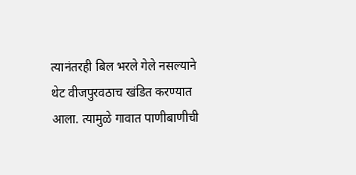त्यानंतरही बिल भरले गेले नसल्याने थेट वीजपुरवठाच खंडित करण्यात आला. त्यामुळे गावात पाणीबाणीची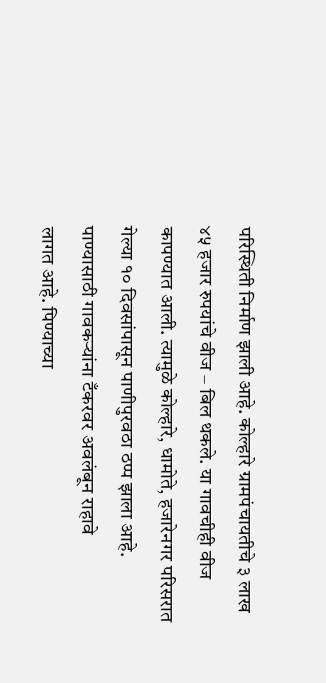परिस्थिती निर्माण झाली आहे. कोल्हारे ग्रामपंचायतीचे ३ लाख ४५ हजार रुपयांचे वीज – बिल थकले. या गावचीही वीज कापण्यात आली. त्यामुळे कोल्हारे, धामोते, हजारेनगर परिसरात गेल्या १० दिवसांपासून पाणीपुरवठा ठप्प झाला आहे. पाण्यासाठी गावकऱ्यांना टँकरवर अवलंबून राहावे
लागत आहे. पिण्याच्या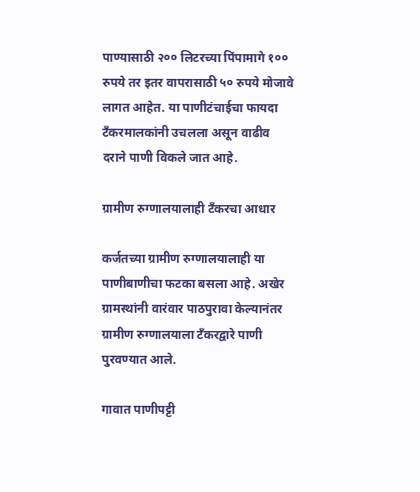पाण्यासाठी २०० लिटरच्या पिंपामागे १०० रुपये तर इतर वापरासाठी ५० रुपये मोजावे लागत आहेत. या पाणीटंचाईचा फायदा टँकरमालकांनी उचलला असून वाढीव दराने पाणी विकले जात आहे.

ग्रामीण रुग्णालयालाही टँकरचा आधार

कर्जतच्या ग्रामीण रुग्णालयालाही या पाणीबाणीचा फटका बसला आहे. अखेर ग्रामस्थांनी वारंवार पाठपुरावा केल्यानंतर ग्रामीण रुग्णालयाला टँकरद्वारे पाणी पुरवण्यात आले.

गावात पाणीपट्टी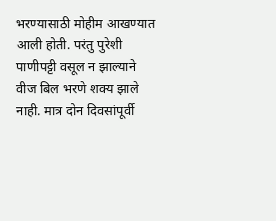भरण्यासाठी मोहीम आखण्यात आली होती. परंतु पुरेशी पाणीपट्टी वसूल न झाल्याने वीज बिल भरणे शक्य झाले नाही. मात्र दोन दिवसांपूर्वी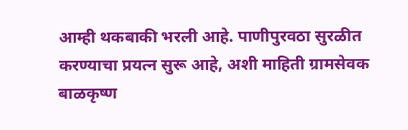आम्ही थकबाकी भरली आहे. पाणीपुरवठा सुरळीत करण्याचा प्रयत्न सुरू आहे, अशी माहिती ग्रामसेवक बाळकृष्ण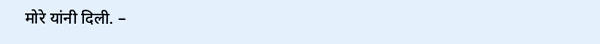मोरे यांनी दिली. –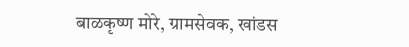बाळकृष्ण मोरे, ग्रामसेवक, खांडस